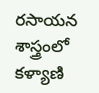రసాయన శాస్త్రంలో కళ్యాణి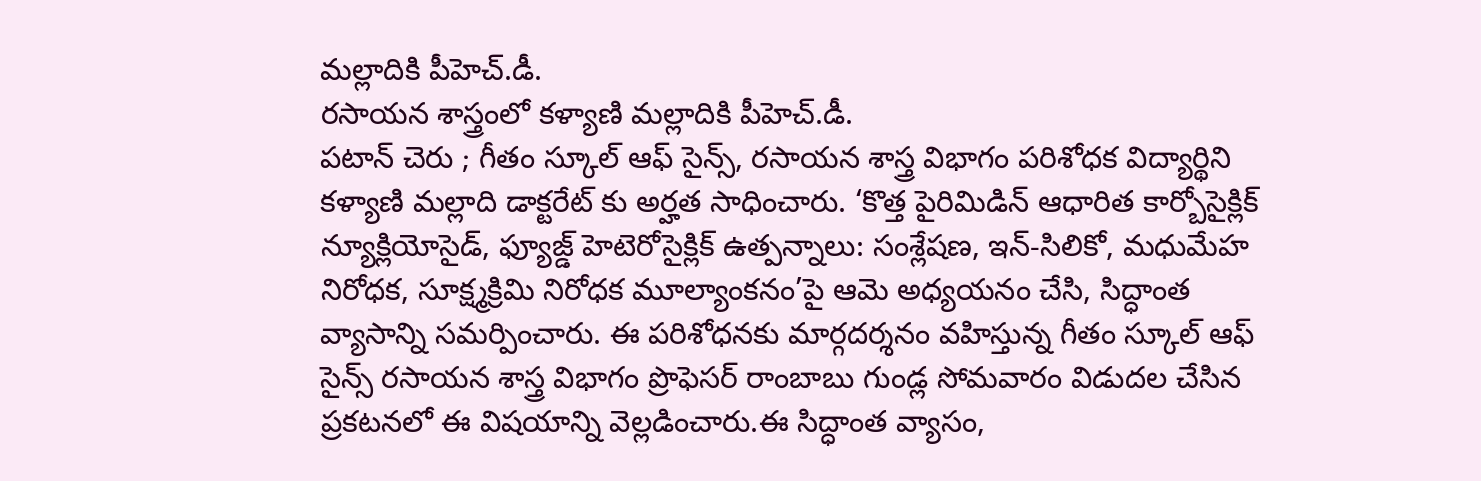మల్లాదికి పీహెచ్.డీ.
రసాయన శాస్త్రంలో కళ్యాణి మల్లాదికి పీహెచ్.డీ.
పటాన్ చెరు ; గీతం స్కూల్ ఆఫ్ సైన్స్, రసాయన శాస్త్ర విభాగం పరిశోధక విద్యార్థిని కళ్యాణి మల్లాది డాక్టరేట్ కు అర్హత సాధించారు. ‘కొత్త పైరిమిడిన్ ఆధారిత కార్బోసైక్లిక్ న్యూక్లియోసైడ్, ఫ్యూజ్డ్ హెటెరోసైక్లిక్ ఉత్పన్నాలు: సంశ్లేషణ, ఇన్-సిలికో, మధుమేహ నిరోధక, సూక్ష్మక్రిమి నిరోధక మూల్యాంకనం’పై ఆమె అధ్యయనం చేసి, సిద్ధాంత వ్యాసాన్ని సమర్పించారు. ఈ పరిశోధనకు మార్గదర్శనం వహిస్తున్న గీతం స్కూల్ ఆఫ్ సైన్స్ రసాయన శాస్త్ర విభాగం ప్రొఫెసర్ రాంబాబు గుండ్ల సోమవారం విడుదల చేసిన ప్రకటనలో ఈ విషయాన్ని వెల్లడించారు.ఈ సిద్ధాంత వ్యాసం,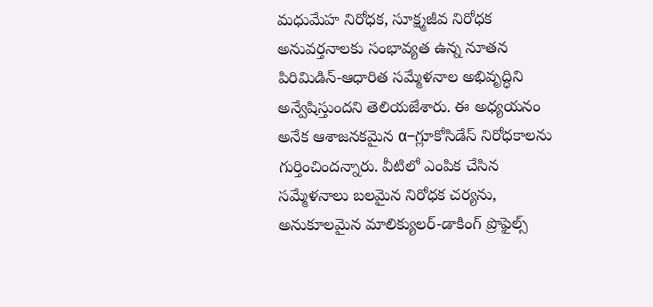మధుమేహ నిరోధక, సూక్ష్మజీవ నిరోధక అనువర్తనాలకు సంభావ్యత ఉన్న నూతన పిరిమిడిన్-ఆధారిత సమ్మేళనాల అభివృద్ధిని అన్వేషిస్తుందని తెలియజేశారు. ఈ అధ్యయనం అనేక ఆశాజనకమైన α–గ్లూకోసిడేస్ నిరోధకాలను గుర్తించిందన్నారు. వీటిలో ఎంపిక చేసిన సమ్మేళనాలు బలమైన నిరోధక చర్యను, అనుకూలమైన మాలిక్యులర్-డాకింగ్ ప్రొఫైల్స్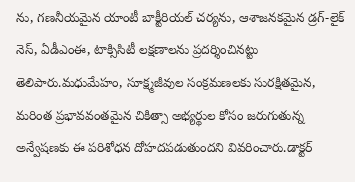ను, గణనీయమైన యాంటీ బాక్టీరియల్ చర్యను, ఆశాజనకమైన డ్రగ్-లైక్ నెస్, ఏడీఎంఈ, టాక్సిసిటీ లక్షణాలను ప్రదర్శించినట్టు తెలిపారు.మధుమేహం, సూక్ష్మజీవుల సంక్రమణలకు సురక్షితమైన, మరింత ప్రభావవంతమైన చికిత్సా అభ్యర్థుల కోసం జరుగుతున్న అన్వేషణకు ఈ పరిశోధన దోహదపడుతుందని వివరించారు.డాక్టర్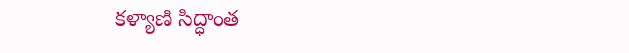కళ్యాణి సిద్ధాంత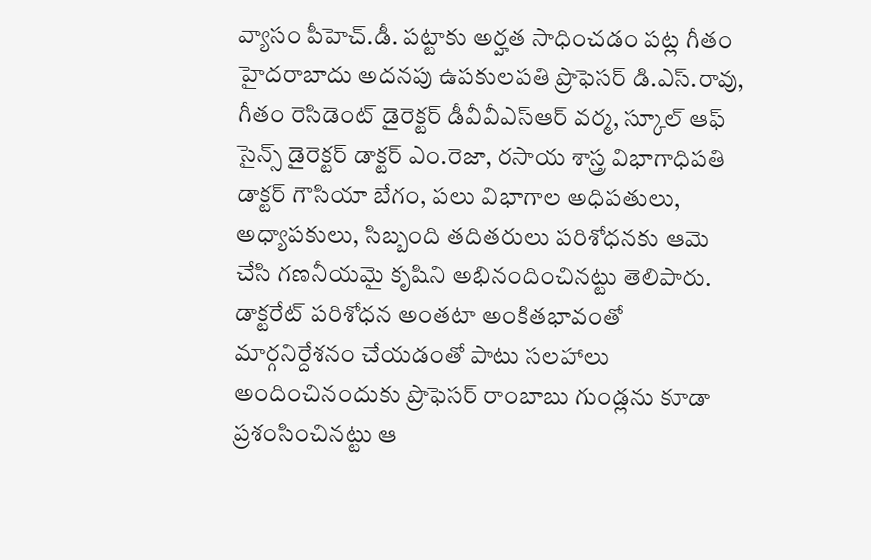వ్యాసం పీహెచ్.డీ. పట్టాకు అర్హత సాధించడం పట్ల గీతం హైదరాబాదు అదనపు ఉపకులపతి ప్రొఫెసర్ డి.ఎస్.రావు, గీతం రెసిడెంట్ డైరెక్టర్ డీవీవీఎస్ఆర్ వర్మ, స్కూల్ ఆఫ్ సైన్స్ డైరెక్టర్ డాక్టర్ ఎం.రెజా, రసాయ శాస్త్ర విభాగాధిపతి డాక్టర్ గౌసియా బేగం, పలు విభాగాల అధిపతులు, అధ్యాపకులు, సిబ్బంది తదితరులు పరిశోధనకు ఆమె చేసి గణనీయమై కృషిని అభినందించినట్టు తెలిపారు. డాక్టరేట్ పరిశోధన అంతటా అంకితభావంతో మార్గనిర్దేశనం చేయడంతో పాటు సలహాలు అందించినందుకు ప్రొఫెసర్ రాంబాబు గుండ్లను కూడా ప్రశంసించినట్టు ఆ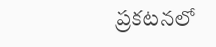ప్రకటనలో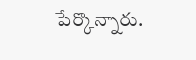పేర్కొన్నారు.